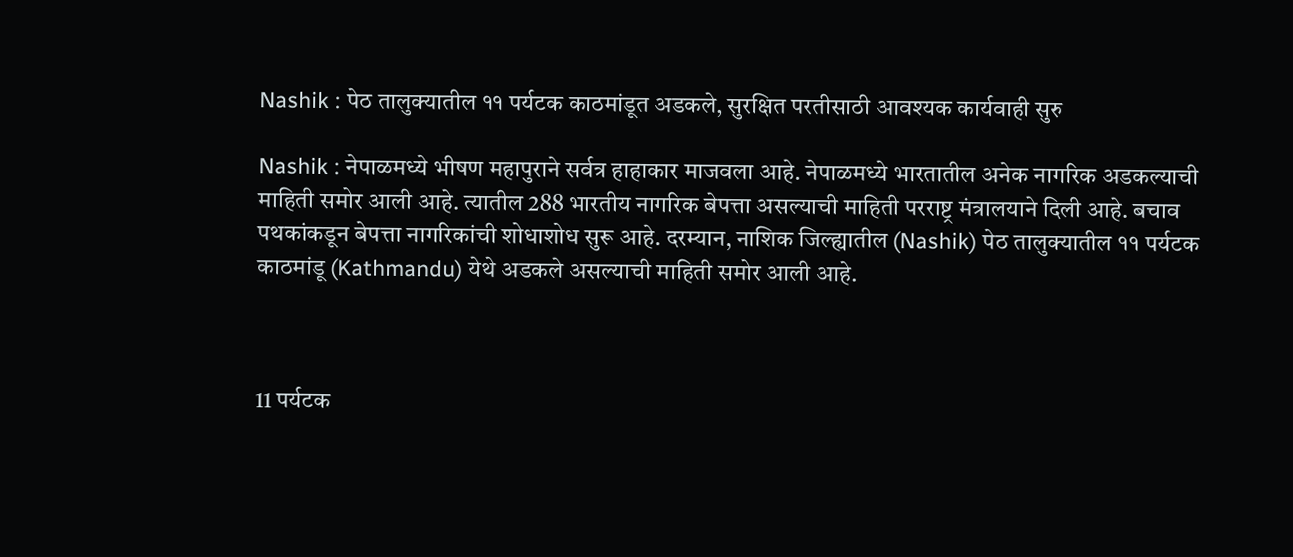Nashik : पेठ तालुक्यातील ११ पर्यटक काठमांडूत अडकले, सुरक्षित परतीसाठी आवश्यक कार्यवाही सुरु

Nashik : नेपाळमध्ये भीषण महापुराने सर्वत्र हाहाकार माजवला आहे. नेपाळमध्ये भारतातील अनेक नागरिक अडकल्याची माहिती समोर आली आहे. त्यातील 288 भारतीय नागरिक बेपत्ता असल्याची माहिती परराष्ट्र मंत्रालयाने दिली आहे. बचाव पथकांकडून बेपत्ता नागरिकांची शोधाशोध सुरू आहे. दरम्यान, नाशिक जिल्ह्यातील (Nashik) पेठ तालुक्यातील ११ पर्यटक काठमांडू (Kathmandu) येथे अडकले असल्याची माहिती समोर आली आहे.



11 पर्यटक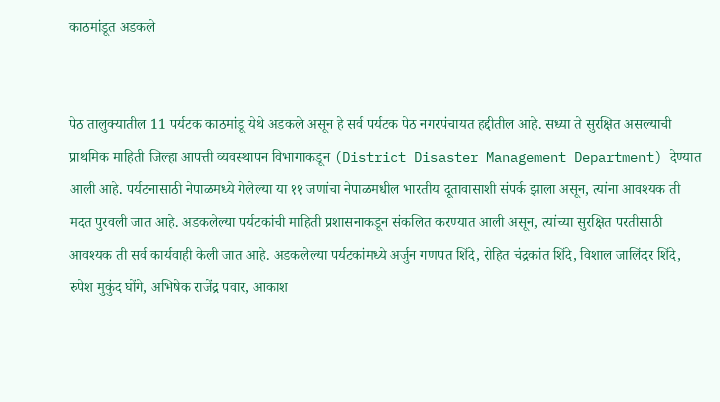काठमांडूत अडकले


पेठ तालुक्यातील 11 पर्यटक काठमांडू येथे अडकले असून हे सर्व पर्यटक पेठ नगरपंचायत हद्दीतील आहे. सध्या ते सुरक्षित असल्याची प्राथमिक माहिती जिल्हा आपत्ती व्यवस्थापन विभागाकडून (District Disaster Management Department) देण्यात आली आहे. पर्यटनासाठी नेपाळमध्ये गेलेल्या या ११ जणांचा नेपाळमधील भारतीय दूतावासाशी संपर्क झाला असून, त्यांना आवश्यक ती मदत पुरवली जात आहे. अडकलेल्या पर्यटकांची माहिती प्रशासनाकडून संकलित करण्यात आली असून, त्यांच्या सुरक्षित परतीसाठी आवश्यक ती सर्व कार्यवाही केली जात आहे. अडकलेल्या पर्यटकांमध्ये अर्जुन गणपत शिंदे, रोहित चंद्रकांत शिंदे, विशाल जालिंदर शिंदे, रुपेश मुकुंद घोंगे, अभिषेक राजेंद्र पवार, आकाश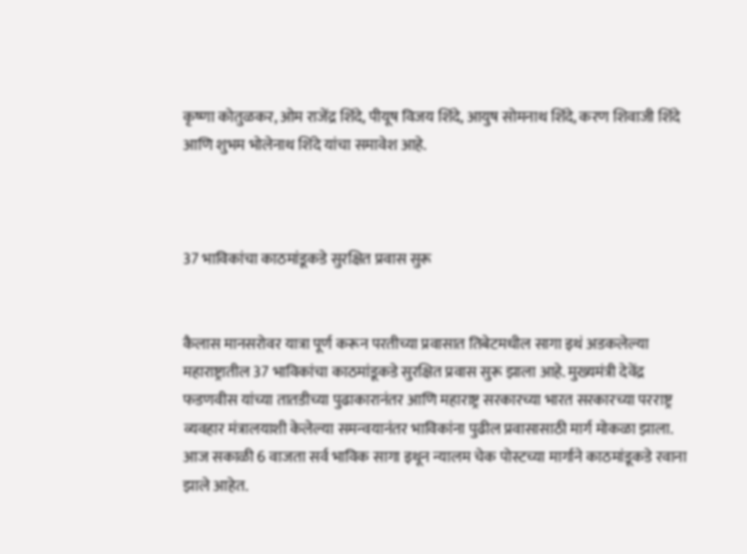कृष्णा कोतुळकर, ओम राजेंद्र शिंदे, पीयूष विजय शिंदे, आयुष सोमनाथ शिंदे, करण शिवाजी शिंदे आणि शुभम भोलेनाथ शिंदे यांचा समावेश आहे.



37 भाविकांचा काठमांडूकडे सुरक्षित प्रवास सुरू


कैलास मानसरोवर यात्रा पूर्ण करून परतीच्या प्रवासात तिबेटमधील सागा इथं अडकलेल्या महाराष्ट्रातील 37 भाविकांचा काठमांडूकडे सुरक्षित प्रवास सुरू झाला आहे. मुख्यमंत्री देवेंद्र फडणवीस यांच्या तातडीच्या पुढाकारानंतर आणि महाराष्ट्र सरकारच्या भारत सरकारच्या परराष्ट्र व्यवहार मंत्रालयाशी केलेल्या समन्वयानंतर भाविकांना पुढील प्रवासासाठी मार्ग मोकळा झाला. आज सकाळी 6 वाजता सर्व भाविक सागा इथून न्यालम चेक पोस्टच्या मार्गाने काठमांडूकडे रवाना झाले आहेत.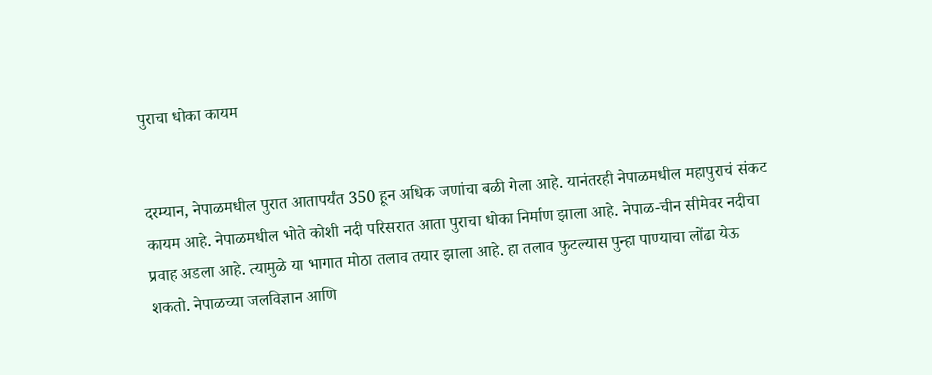पुराचा धोका कायम


दरम्यान, नेपाळमधील पुरात आतापर्यंत 350 हून अधिक जणांचा बळी गेला आहे. यानंतरही नेपाळमधील महापुराचं संकट कायम आहे. नेपाळमधील भोते कोशी नदी परिसरात आता पुराचा धोका निर्माण झाला आहे. नेपाळ-चीन सीमेवर नदीचा प्रवाह अडला आहे. त्यामुळे या भागात मोठा तलाव तयार झाला आहे. हा तलाव फुटल्यास पुन्हा पाण्याचा लोंढा येऊ शकतो. नेपाळच्या जलविज्ञान आणि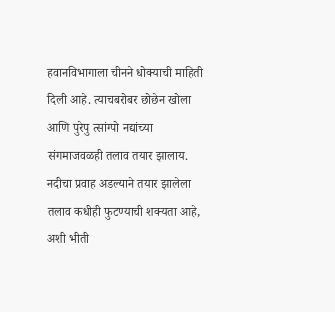हवानविभागाला चीनने धोक्याची माहिती दिली आहे. त्याचबरोबर छोछेन खोला आणि पुरेपु त्सांग्पो नद्यांच्या संगमाजवळही तलाव तयार झालाय. नदीचा प्रवाह अडल्याने तयार झालेला तलाव कधीही फुटण्याची शक्यता आहे, अशी भीती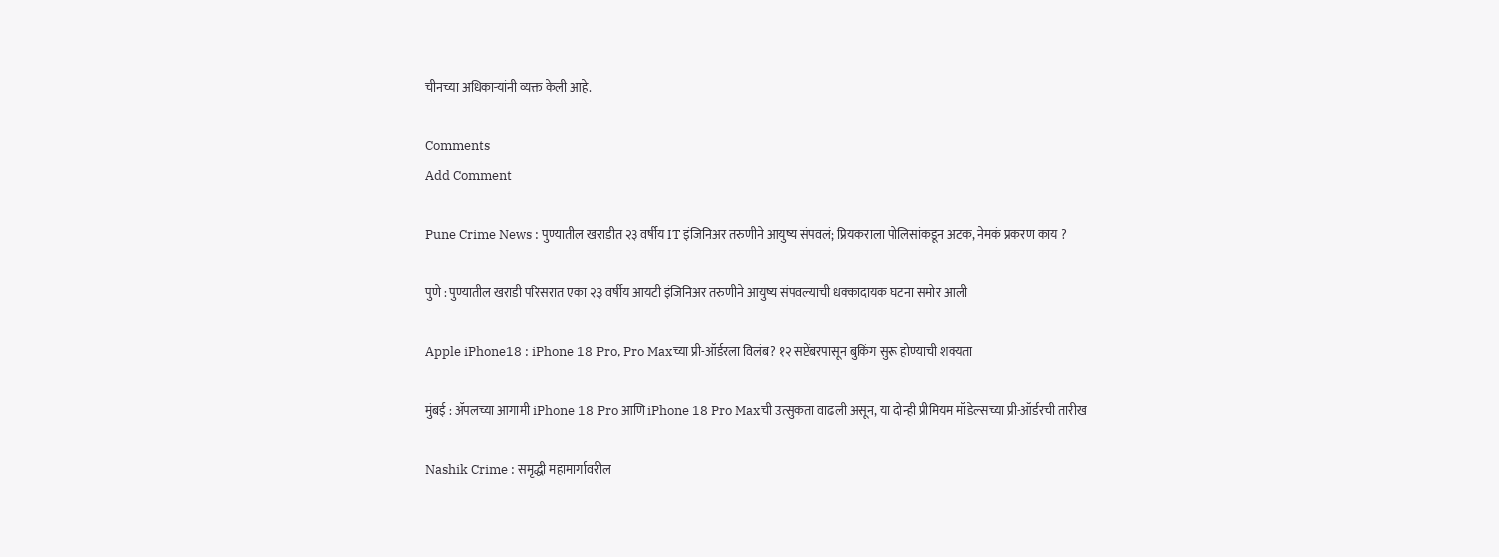चीनच्या अधिकाऱ्यांनी व्यक्त केली आहे.

Comments
Add Comment

Pune Crime News : पुण्यातील खराडीत २३ वर्षीय IT इंजिनिअर तरुणीने आयुष्य संपवलं; प्रियकराला पोलिसांकडून अटक, नेमकं प्रकरण काय ?

पुणे : पुण्यातील खराडी परिसरात एका २३ वर्षीय आयटी इंजिनिअर तरुणीने आयुष्य संपवल्याची धक्कादायक घटना समोर आली

Apple iPhone18 : iPhone 18 Pro, Pro Maxच्या प्री-ऑर्डरला विलंब? १२ सप्टेंबरपासून बुकिंग सुरू होण्याची शक्यता

मुंबई : ॲपलच्या आगामी iPhone 18 Pro आणि iPhone 18 Pro Maxची उत्सुकता वाढली असून, या दोन्ही प्रीमियम मॉडेल्सच्या प्री-ऑर्डरची तारीख

Nashik Crime : समृद्धी महामार्गावरील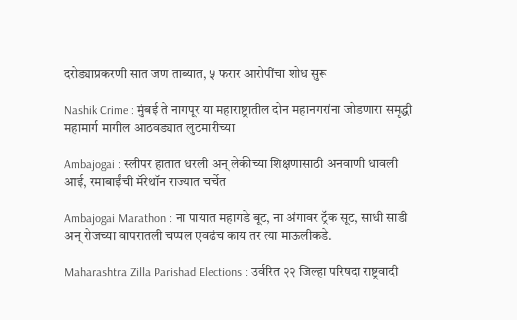दरोड्याप्रकरणी सात जण ताब्यात, ५ फरार आरोपींचा शोध सुरू

Nashik Crime : मुंबई ते नागपूर या महाराष्ट्रातील दोन महानगरांना जोडणारा समृद्धी महामार्ग मागील आठवड्यात लुटमारीच्या

Ambajogai : स्लीपर हातात धरली अन् लेकीच्या शिक्षणासाठी अनवाणी धावली आई, रमाबाईंची मॅरेथॉन राज्यात चर्चेत

Ambajogai Marathon : ना पायात महागडे बूट, ना अंगावर ट्रॅक सूट, साधी साडी अन् रोजच्या वापरातली चप्पल एवढंच काय तर त्या माऊलीकडे.

Maharashtra Zilla Parishad Elections : उर्वरित २२ जिल्हा परिषदा राष्ट्रवादी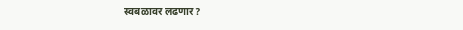स्वबळावर लढणार?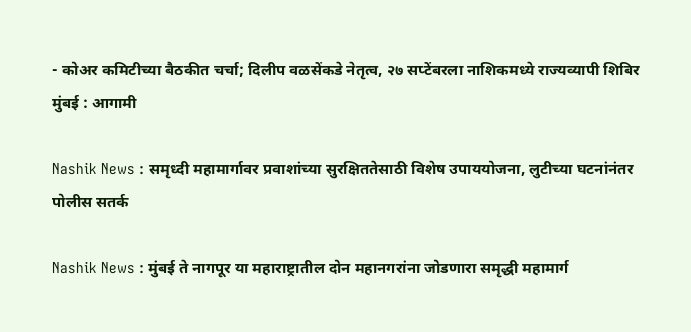- कोअर कमिटीच्या बैठकीत चर्चा; दिलीप वळसेंकडे नेतृत्व, २७ सप्टेंबरला नाशिकमध्ये राज्यव्यापी शिबिर मुंबई : आगामी

Nashik News : समृध्दी महामार्गावर प्रवाशांच्या सुरक्षिततेसाठी विशेष उपाययोजना, लुटीच्या घटनांनंतर पोलीस सतर्क

Nashik News : मुंबई ते नागपूर या महाराष्ट्रातील दोन महानगरांना जोडणारा समृद्धी महामार्ग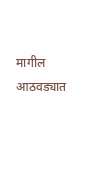मागील आठवड्यात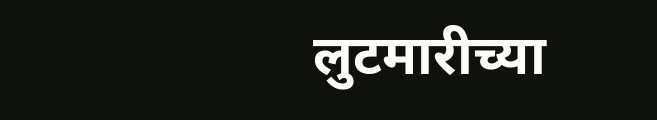लुटमारीच्या